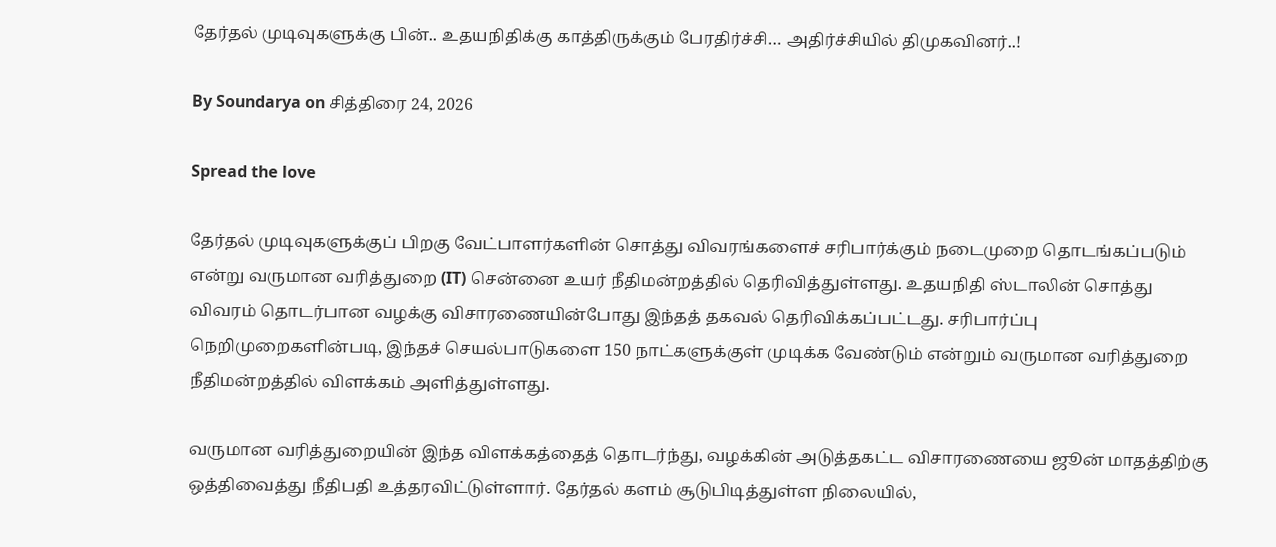தேர்தல் முடிவுகளுக்கு பின்.. உதயநிதிக்கு காத்திருக்கும் பேரதிர்ச்சி… அதிர்ச்சியில் திமுகவினர்..!

By Soundarya on சித்திரை 24, 2026

Spread the love

தேர்தல் முடிவுகளுக்குப் பிறகு வேட்பாளர்களின் சொத்து விவரங்களைச் சரிபார்க்கும் நடைமுறை தொடங்கப்படும் என்று வருமான வரித்துறை (IT) சென்னை உயர் நீதிமன்றத்தில் தெரிவித்துள்ளது. உதயநிதி ஸ்டாலின் சொத்து விவரம் தொடர்பான வழக்கு விசாரணையின்போது இந்தத் தகவல் தெரிவிக்கப்பட்டது. சரிபார்ப்பு நெறிமுறைகளின்படி, இந்தச் செயல்பாடுகளை 150 நாட்களுக்குள் முடிக்க வேண்டும் என்றும் வருமான வரித்துறை நீதிமன்றத்தில் விளக்கம் அளித்துள்ளது.

வருமான வரித்துறையின் இந்த விளக்கத்தைத் தொடர்ந்து, வழக்கின் அடுத்தகட்ட விசாரணையை ஜூன் மாதத்திற்கு ஒத்திவைத்து நீதிபதி உத்தரவிட்டுள்ளார். தேர்தல் களம் சூடுபிடித்துள்ள நிலையில்,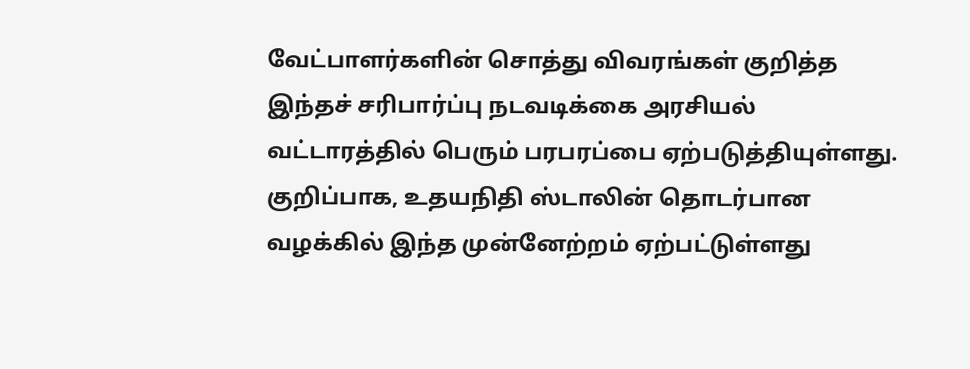வேட்பாளர்களின் சொத்து விவரங்கள் குறித்த இந்தச் சரிபார்ப்பு நடவடிக்கை அரசியல் வட்டாரத்தில் பெரும் பரபரப்பை ஏற்படுத்தியுள்ளது. குறிப்பாக, உதயநிதி ஸ்டாலின் தொடர்பான வழக்கில் இந்த முன்னேற்றம் ஏற்பட்டுள்ளது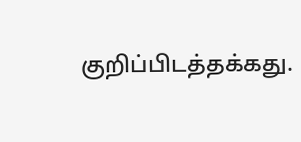குறிப்பிடத்தக்கது.